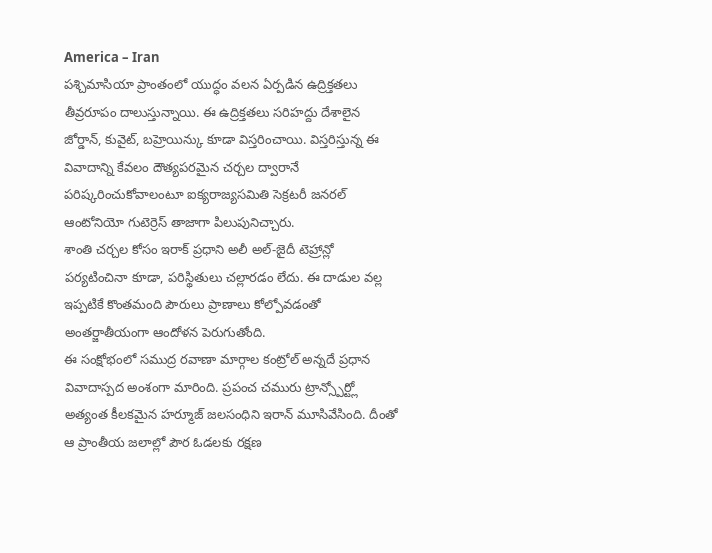America – Iran
పశ్చిమాసియా ప్రాంతంలో యుద్ధం వలన ఏర్పడిన ఉద్రిక్తతలు తీవ్రరూపం దాలుస్తున్నాయి. ఈ ఉద్రిక్తతలు సరిహద్దు దేశాలైన జోర్డాన్, కువైట్, బహ్రెయిన్కు కూడా విస్తరించాయి. విస్తరిస్తున్న ఈ వివాదాన్ని కేవలం దౌత్యపరమైన చర్చల ద్వారానే పరిష్కరించుకోవాలంటూ ఐక్యరాజ్యసమితి సెక్రటరీ జనరల్ ఆంటోనియో గుటెర్రెస్ తాజాగా పిలుపునిచ్చారు.
శాంతి చర్చల కోసం ఇరాక్ ప్రధాని అలీ అల్-జైదీ టెహ్రాన్లో పర్యటించినా కూడా, పరిస్థితులు చల్లారడం లేదు. ఈ దాడుల వల్ల ఇప్పటికే కొంతమంది పౌరులు ప్రాణాలు కోల్పోవడంతో అంతర్జాతీయంగా ఆందోళన పెరుగుతోంది.
ఈ సంక్షోభంలో సముద్ర రవాణా మార్గాల కంట్రోల్ అన్నదే ప్రధాన వివాదాస్పద అంశంగా మారింది. ప్రపంచ చమురు ట్రాన్స్పోర్ట్లో అత్యంత కీలకమైన హర్మూజ్ జలసంధిని ఇరాన్ మూసివేసింది. దీంతో ఆ ప్రాంతీయ జలాల్లో పౌర ఓడలకు రక్షణ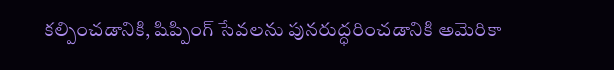కల్పించడానికి, షిప్పింగ్ సేవలను పునరుద్ధరించడానికి అమెరికా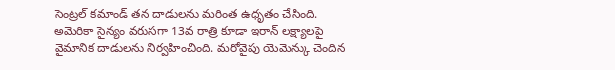సెంట్రల్ కమాండ్ తన దాడులను మరింత ఉధృతం చేసింది.
అమెరికా సైన్యం వరుసగా 13వ రాత్రి కూడా ఇరాన్ లక్ష్యాలపై వైమానిక దాడులను నిర్వహించింది. మరోవైపు యెమెన్కు చెందిన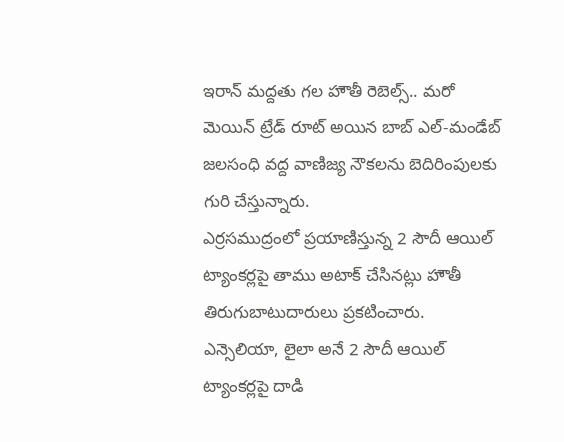ఇరాన్ మద్దతు గల హౌతీ రెబెల్స్.. మరో మెయిన్ ట్రేడ్ రూట్ అయిన బాబ్ ఎల్-మండేబ్ జలసంధి వద్ద వాణిజ్య నౌకలను బెదిరింపులకు గురి చేస్తున్నారు.
ఎర్రసముద్రంలో ప్రయాణిస్తున్న 2 సౌదీ ఆయిల్ ట్యాంకర్లపై తాము అటాక్ చేసినట్లు హౌతీ తిరుగుబాటుదారులు ప్రకటించారు. ఎన్సెలియా, లైలా అనే 2 సౌదీ ఆయిల్ ట్యాంకర్లపై దాడి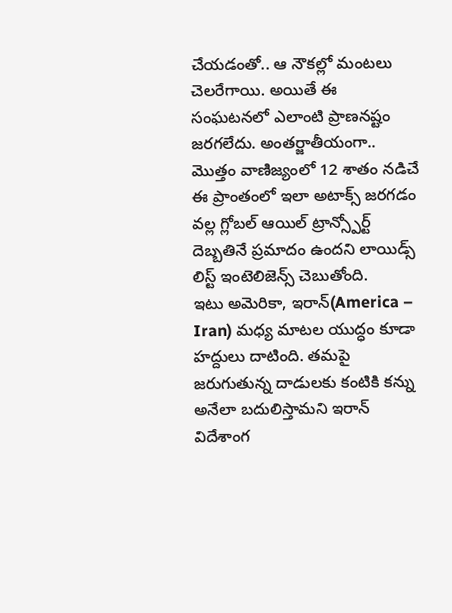చేయడంతో.. ఆ నౌకల్లో మంటలు చెలరేగాయి. అయితే ఈ సంఘటనలో ఎలాంటి ప్రాణనష్టం జరగలేదు. అంతర్జాతీయంగా.. మొత్తం వాణిజ్యంలో 12 శాతం నడిచే ఈ ప్రాంతంలో ఇలా అటాక్స్ జరగడం వల్ల గ్లోబల్ ఆయిల్ ట్రాన్స్పోర్ట్ దెబ్బతినే ప్రమాదం ఉందని లాయిడ్స్ లిస్ట్ ఇంటెలిజెన్స్ చెబుతోంది.
ఇటు అమెరికా, ఇరాన్(America – Iran) మధ్య మాటల యుద్ధం కూడా హద్దులు దాటింది. తమపై జరుగుతున్న దాడులకు కంటికి కన్ను అనేలా బదులిస్తామని ఇరాన్ విదేశాంగ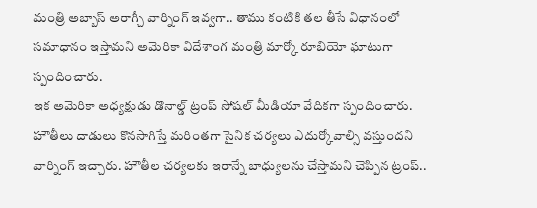మంత్రి అబ్బాస్ అరాగ్చీ వార్నింగ్ ఇవ్వగా.. తాము కంటికి తల తీసే విధానంలో సమాధానం ఇస్తామని అమెరికా విదేశాంగ మంత్రి మార్కో రూబియో ఘాటుగా స్పందించారు.
ఇక అమెరికా అధ్యక్షుడు డొనాల్డ్ ట్రంప్ సోషల్ మీడియా వేదికగా స్పందించారు. హౌతీలు దాడులు కొనసాగిస్తే మరింతగా సైనిక చర్యలు ఎదుర్కోవాల్సి వస్తుందని వార్నింగ్ ఇచ్చారు. హౌతీల చర్యలకు ఇరాన్నే బాధ్యులను చేస్తామని చెప్పిన ట్రంప్..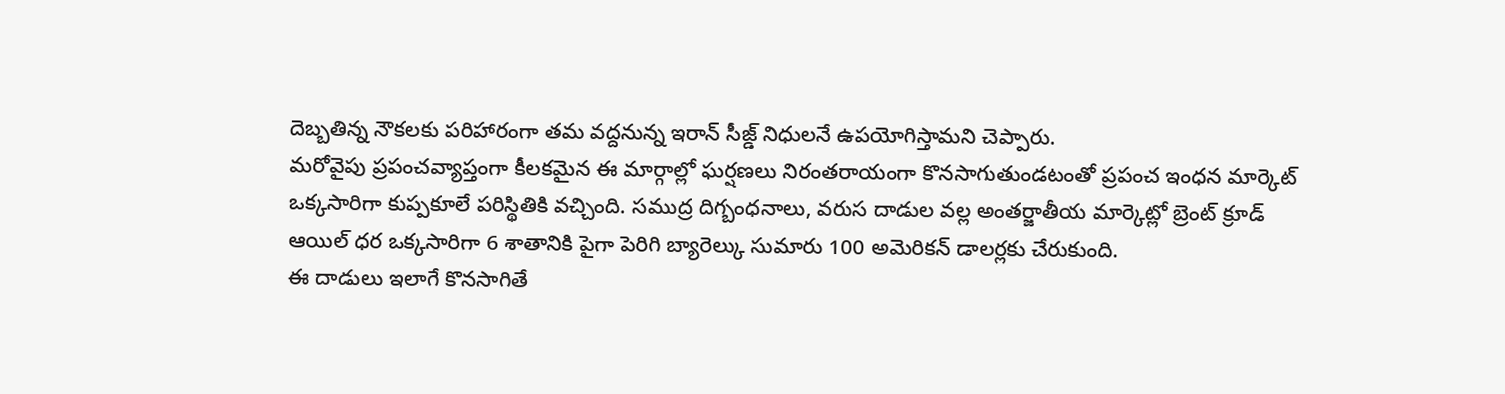దెబ్బతిన్న నౌకలకు పరిహారంగా తమ వద్దనున్న ఇరాన్ సీజ్డ్ నిధులనే ఉపయోగిస్తామని చెప్పారు.
మరోవైపు ప్రపంచవ్యాప్తంగా కీలకమైన ఈ మార్గాల్లో ఘర్షణలు నిరంతరాయంగా కొనసాగుతుండటంతో ప్రపంచ ఇంధన మార్కెట్ ఒక్కసారిగా కుప్పకూలే పరిస్థితికి వచ్చింది. సముద్ర దిగ్బంధనాలు, వరుస దాడుల వల్ల అంతర్జాతీయ మార్కెట్లో బ్రెంట్ క్రూడ్ ఆయిల్ ధర ఒక్కసారిగా 6 శాతానికి పైగా పెరిగి బ్యారెల్కు సుమారు 100 అమెరికన్ డాలర్లకు చేరుకుంది.
ఈ దాడులు ఇలాగే కొనసాగితే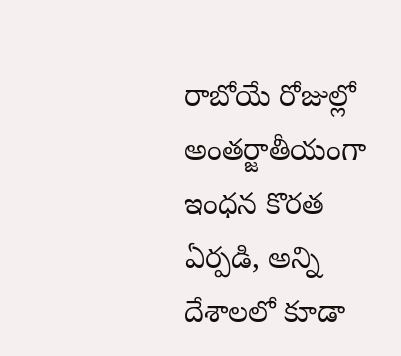రాబోయే రోజుల్లో అంతర్జాతీయంగా ఇంధన కొరత ఏర్పడి, అన్ని దేశాలలో కూడా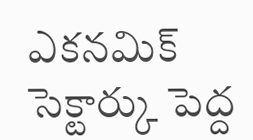ఎకనమిక్ సెక్టార్కు పెద్ద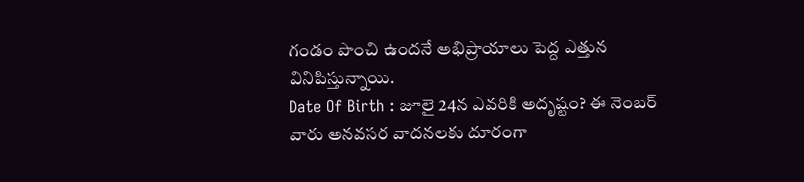గండం పొంచి ఉందనే అభిప్రాయాలు పెద్ద ఎత్తున వినిపిస్తున్నాయి.
Date Of Birth : జూలై 24న ఎవరికి అదృష్టం? ఈ నెంబర్ వారు అనవసర వాదనలకు దూరంగా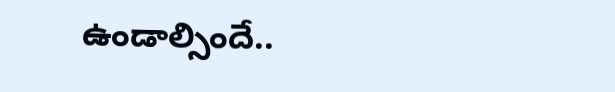ఉండాల్సిందే..